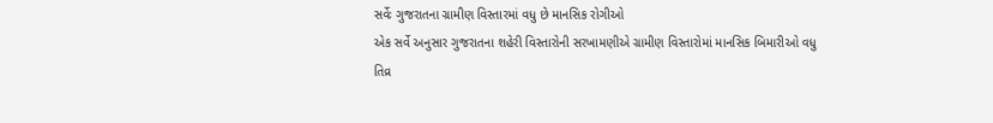સર્વેઃ ગુજરાતના ગ્રામીણ વિસ્તારમાં વધુ છે માનસિક રોગીઓ
એક સર્વે અનુસાર ગુજરાતના શહેરી વિસ્તારોની સરખામણીએ ગ્રામીણ વિસ્તારોમાં માનસિક બિમારીઓ વધુ તિવ્ર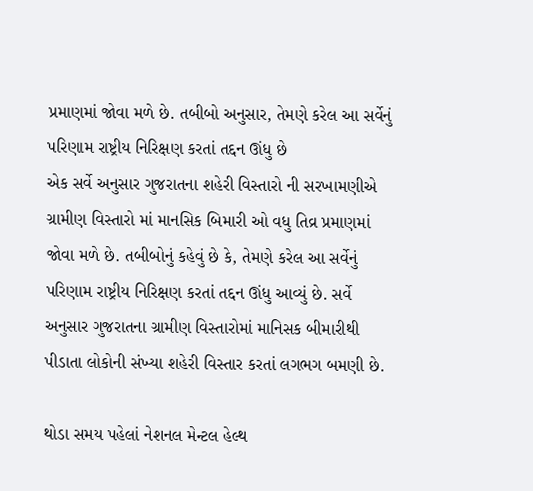પ્રમાણમાં જોવા મળે છે. તબીબો અનુસાર, તેમણે કરેલ આ સર્વેનું પરિણામ રાષ્ટ્રીય નિરિક્ષણ કરતાં તદ્દન ઊંધુ છે
એક સર્વે અનુસાર ગુજરાતના શહેરી વિસ્તારો ની સરખામણીએ ગ્રામીણ વિસ્તારો માં માનસિક બિમારી ઓ વધુ તિવ્ર પ્રમાણમાં જોવા મળે છે. તબીબોનું કહેવું છે કે, તેમણે કરેલ આ સર્વેનું પરિણામ રાષ્ટ્રીય નિરિક્ષણ કરતાં તદ્દન ઊંધુ આવ્યું છે. સર્વે અનુસાર ગુજરાતના ગ્રામીણ વિસ્તારોમાં માનિસક બીમારીથી પીડાતા લોકોની સંખ્યા શહેરી વિસ્તાર કરતાં લગભગ બમણી છે.

થોડા સમય પહેલાં નેશનલ મેન્ટલ હેલ્થ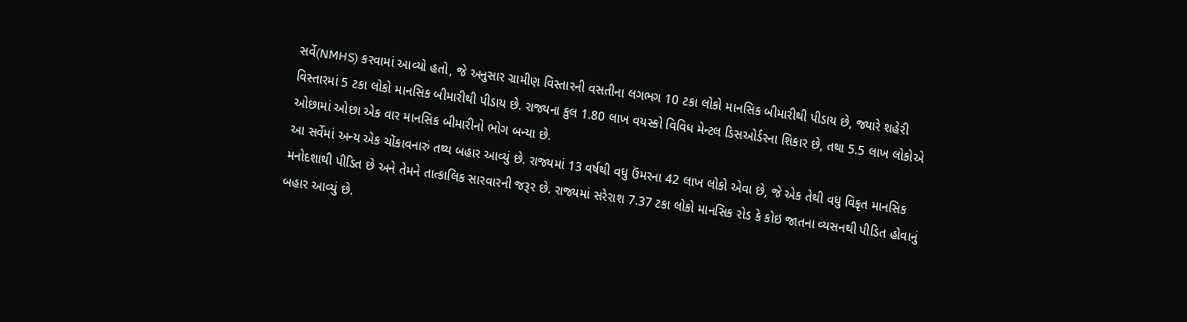સર્વે(NMHS) કરવામાં આવ્યો હતો, જે અનુસાર ગ્રામીણ વિસ્તારની વસતીના લગભગ 10 ટકા લોકો માનસિક બીમારીથી પીડાય છે, જ્યારે શહેરી વિસ્તારમાં 5 ટકા લોકો માનસિક બીમારીથી પીડાય છે. રાજ્યના કુલ 1.80 લાખ વયસ્કો વિવિધ મેન્ટલ ડિસઓર્ડરના શિકાર છે, તથા 5.5 લાખ લોકોએ ઓછામાં ઓછા એક વાર માનસિક બીમારીનો ભોગ બન્યા છે.
આ સર્વેમાં અન્ય એક ચોંકાવનારું તથ્ય બહાર આવ્યું છે. રાજ્યમાં 13 વર્ષથી વધુ ઉંમરના 42 લાખ લોકો એવા છે, જે એક તેથી વધુ વિકૃત માનસિક મનોદશાથી પીડિત છે અને તેમને તાત્કાલિક સારવારની જરૂર છે. રાજ્યમાં સરેરાશ 7.37 ટકા લોકો માનસિક રોડ કે કોઇ જાતના વ્યસનથી પીડિત હોવાનું બહાર આવ્યું છે.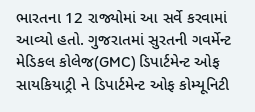ભારતના 12 રાજ્યોમાં આ સર્વે કરવામાં આવ્યો હતો. ગુજરાતમાં સુરતની ગવર્મેન્ટ મેડિકલ કોલેજ(GMC) ડિપાર્ટમેન્ટ ઓફ સાયકિયાટ્રી ને ડિપાર્ટમેન્ટ ઓફ કોમ્યૂનિટી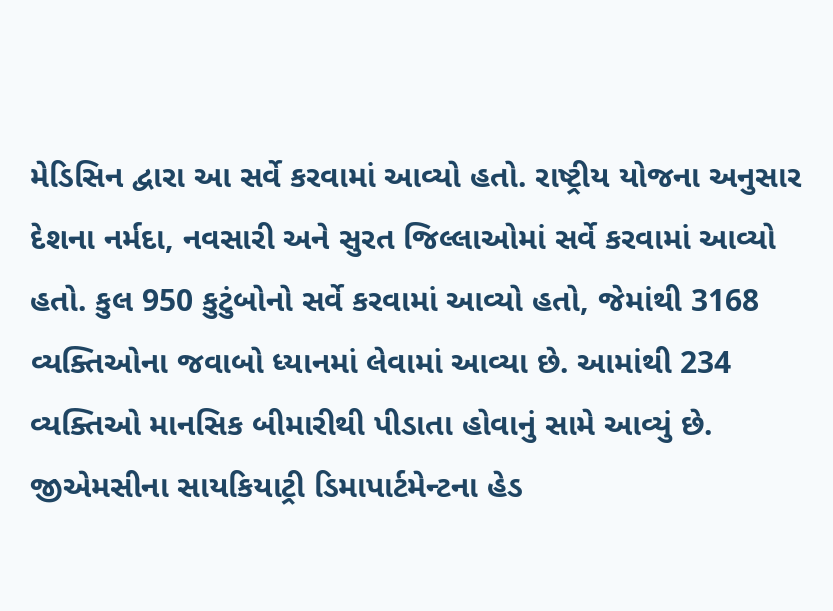મેડિસિન દ્વારા આ સર્વે કરવામાં આવ્યો હતો. રાષ્ટ્રીય યોજના અનુસાર દેશના નર્મદા, નવસારી અને સુરત જિલ્લાઓમાં સર્વે કરવામાં આવ્યો હતો. કુલ 950 કુટુંબોનો સર્વે કરવામાં આવ્યો હતો, જેમાંથી 3168 વ્યક્તિઓના જવાબો ધ્યાનમાં લેવામાં આવ્યા છે. આમાંથી 234 વ્યક્તિઓ માનસિક બીમારીથી પીડાતા હોવાનું સામે આવ્યું છે.
જીએમસીના સાયકિયાટ્રી ડિમાપાર્ટમેન્ટના હેડ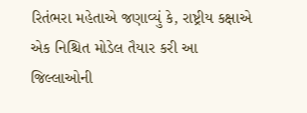રિતંભરા મહેતાએ જણાવ્યું કે, રાષ્ટ્રીય કક્ષાએ એક નિશ્ચિત મોડેલ તૈયાર કરી આ જિલ્લાઓની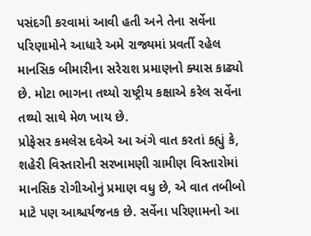પસંદગી કરવામાં આવી હતી અને તેના સર્વેના પરિણામોને આધારે અમે રાજ્યમાં પ્રવર્તી રહેલ માનસિક બીમારીના સરેરાશ પ્રમાણનો ક્યાસ કાઢ્યો છે. મોટા ભાગના તથ્યો રાષ્ટ્રીય કક્ષાએ કરેલ સર્વેના તથ્યો સાથે મેળ ખાય છે.
પ્રોફેસર કમલેસ દવેએ આ અંગે વાત કરતાં કહ્યું કે, શહેરી વિસ્તારોની સરખામણી ગ્રામીણ વિસ્તારોમાં માનસિક રોગીઓનું પ્રમાણ વધુ છે, એ વાત તબીબો માટે પણ આશ્ચર્યજનક છે. સર્વેના પરિણામનો આ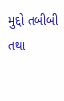મુદ્દો તબીબી તથા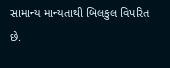સામાન્ય માન્યતાથી બિલકુલ વિપરિત છે.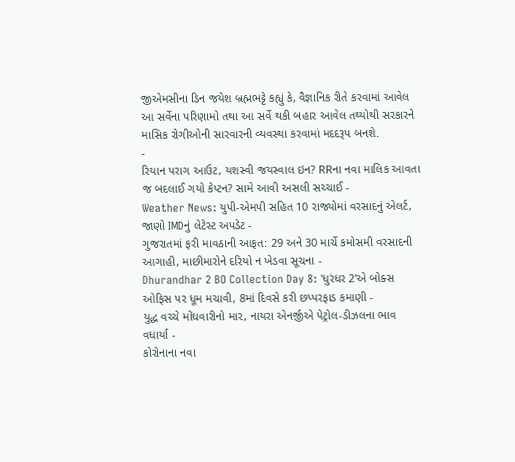જીએમસીના ડિન જયેશ બ્રહ્મભટ્ટે કહ્યું કે, વૈજ્ઞાનિક રીતે કરવામાં આવેલ આ સર્વેના પરિણામો તથા આ સર્વે થકી બહાર આવેલ તથ્યોથી સરકારને માસિક રોગીઓની સારવારની વ્યવસ્થા કરવામાં મદદરૂપ બનશે.
-
રિયાન પરાગ આઉટ, યશસ્વી જયસ્વાલ ઇન? RRના નવા માલિક આવતા જ બદલાઈ ગયો કેપ્ટન? સામે આવી અસલી સચ્ચાઈ -
Weather News: યુપી-એમપી સહિત 10 રાજ્યોમાં વરસાદનું એલર્ટ, જાણો IMDનું લેટેસ્ટ અપડેટ -
ગુજરાતમાં ફરી માવઠાની આફત: 29 અને 30 માર્ચે કમોસમી વરસાદની આગાહી, માછીમારોને દરિયો ન ખેડવા સૂચના -
Dhurandhar 2 BO Collection Day 8: 'ધુરંધર 2'એ બોક્સ ઓફિસ પર ધૂમ મચાવી, 8માં દિવસે કરી છપ્પરફાડ કમાણી -
યુદ્ધ વચ્ચે મોંઘવારીનો માર, નાયરા એનર્જીએ પેટ્રોલ-ડીઝલના ભાવ વધાર્યા -
કોરોનાના નવા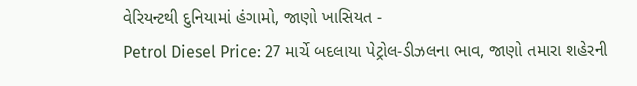વેરિયન્ટથી દુનિયામાં હંગામો, જાણો ખાસિયત -
Petrol Diesel Price: 27 માર્ચે બદલાયા પેટ્રોલ-ડીઝલના ભાવ, જાણો તમારા શહેરની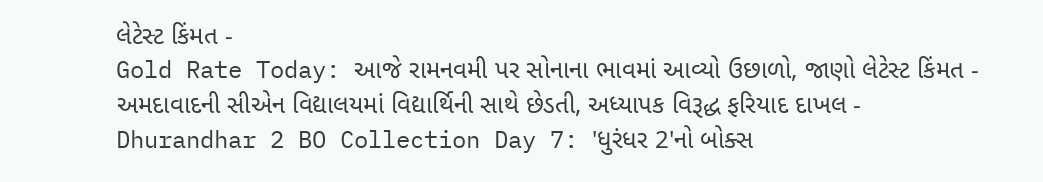લેટેસ્ટ કિંમત -
Gold Rate Today: આજે રામનવમી પર સોનાના ભાવમાં આવ્યો ઉછાળો, જાણો લેટેસ્ટ કિંમત -
અમદાવાદની સીએન વિદ્યાલયમાં વિદ્યાર્થિની સાથે છેડતી, અધ્યાપક વિરૂદ્ધ ફરિયાદ દાખલ -
Dhurandhar 2 BO Collection Day 7: 'ધુરંધર 2'નો બોક્સ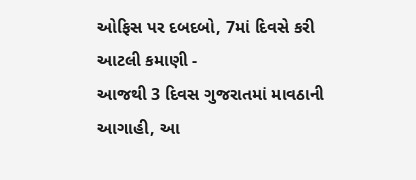ઓફિસ પર દબદબો, 7માં દિવસે કરી આટલી કમાણી -
આજથી 3 દિવસ ગુજરાતમાં માવઠાની આગાહી, આ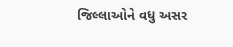જિલ્લાઓને વધુ અસર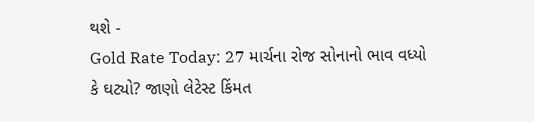થશે -
Gold Rate Today: 27 માર્ચના રોજ સોનાનો ભાવ વધ્યો કે ઘટ્યો? જાણો લેટેસ્ટ કિંમત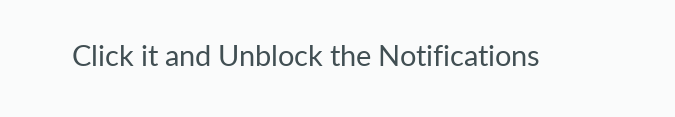Click it and Unblock the Notifications